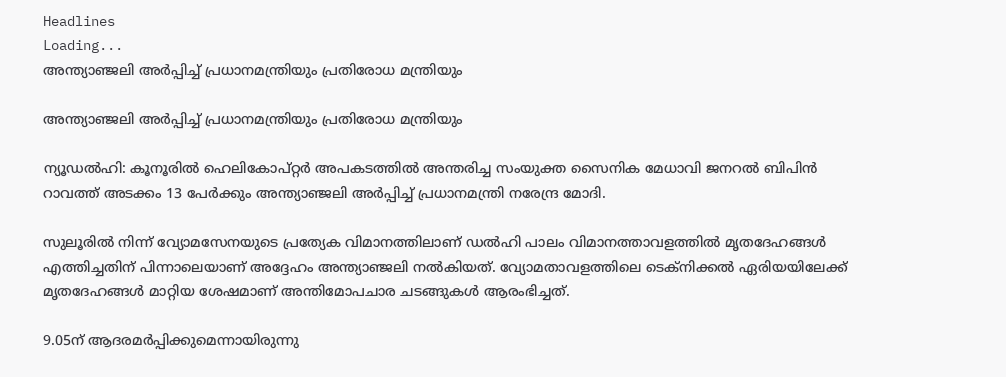Headlines
Loading...
അന്ത്യാഞ്ജലി അര്‍പ്പിച്ച്‌ പ്രധാനമന്ത്രിയും പ്രതിരോധ മന്ത്രിയും

അന്ത്യാഞ്ജലി അര്‍പ്പിച്ച്‌ പ്രധാനമന്ത്രിയും പ്രതിരോധ മന്ത്രിയും

ന്യൂഡല്‍ഹി: കൂനൂരില്‍ ഹെലികോപ്റ്റര്‍ അപകടത്തില്‍ അന്തരിച്ച സംയുക്ത സൈനിക മേധാവി ജനറല്‍ ബിപിന്‍ റാവത്ത് അടക്കം 13 പേര്‍ക്കും അന്ത്യാഞ്ജലി അര്‍പ്പിച്ച്‌ പ്രധാനമന്ത്രി നരേന്ദ്ര മോദി.

സുലൂരില്‍ നിന്ന് വ്യോമസേനയുടെ പ്രത്യേക വിമാനത്തിലാണ് ഡല്‍ഹി പാലം വിമാനത്താവളത്തില്‍ മൃതദേഹങ്ങള്‍ എത്തിച്ചതിന് പിന്നാലെയാണ് അദ്ദേഹം അന്ത്യാഞ്ജലി നല്‍കിയത്. വ്യോമതാവളത്തിലെ ടെക്നിക്കല്‍ ഏരിയയിലേക്ക് മൃതദേഹങ്ങള്‍ മാറ്റിയ ശേഷമാണ് അന്തിമോപചാര ചടങ്ങുകള്‍ ആരംഭിച്ചത്.

9.05ന് ആദരമര്‍പ്പിക്കുമെന്നായിരുന്നു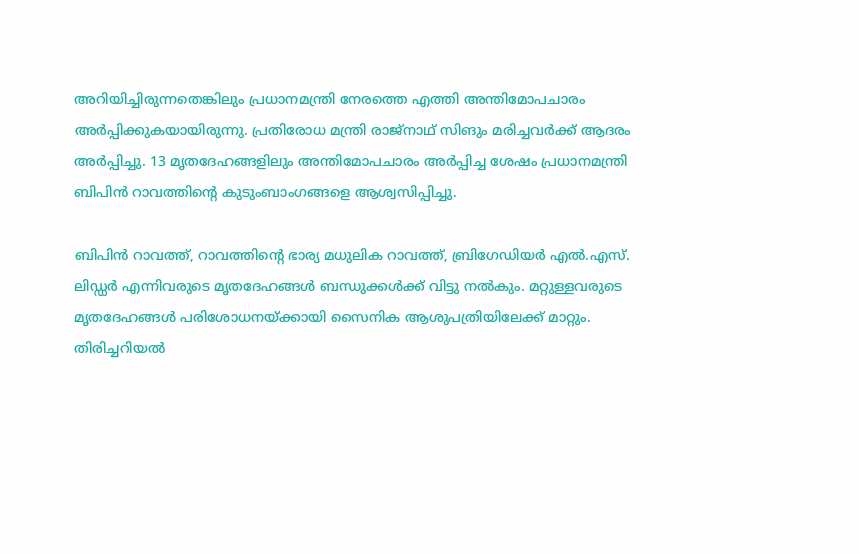അറിയിച്ചിരുന്നതെങ്കിലും പ്രധാനമന്ത്രി നേരത്തെ എത്തി അന്തിമോപചാരം അര്‍പ്പിക്കുകയായിരുന്നു. പ്രതിരോധ മന്ത്രി രാജ്നാഥ് സിങും മരിച്ചവര്‍ക്ക് ആദരം അര്‍പ്പിച്ചു. 13 മൃതദേഹങ്ങളിലും അന്തിമോപചാരം അര്‍പ്പിച്ച ശേഷം പ്രധാനമന്ത്രി ബിപിന്‍ റാവത്തിന്റെ കുടുംബാംഗങ്ങളെ ആശ്വസിപ്പിച്ചു.

ബിപിന്‍ റാവത്ത്, റാവത്തിന്റെ ഭാര്യ മധുലിക റാവത്ത്, ബ്രിഗേഡിയര്‍ എല്‍.എസ്. ലിഡ്ഡര്‍ എന്നിവരുടെ മൃതദേഹങ്ങള്‍ ബന്ധുക്കള്‍ക്ക് വിട്ടു നല്‍കും. മറ്റുള്ളവരുടെ മൃതദേഹങ്ങള്‍ പരിശോധനയ്ക്കായി സൈനിക ആശുപത്രിയിലേക്ക് മാറ്റും. തിരിച്ചറിയല്‍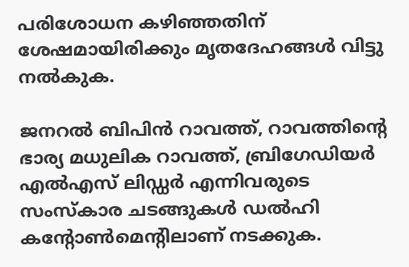പരിശോധന കഴിഞ്ഞതിന് ശേഷമായിരിക്കും മൃതദേഹങ്ങള്‍ വിട്ടു നല്‍കുക.

ജനറല്‍ ബിപിന്‍ റാവത്ത്, റാവത്തിന്റെ ഭാര്യ മധുലിക റാവത്ത്, ബ്രിഗേഡിയര്‍ എല്‍എസ് ലിഡ്ഡര്‍ എന്നിവരുടെ സംസ്കാര ചടങ്ങുകള്‍ ഡല്‍ഹി കന്റോണ്‍മെന്റിലാണ്‌ നടക്കുക.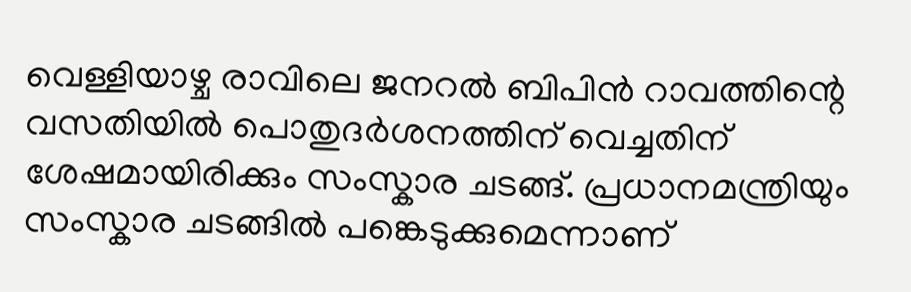വെള്ളിയാഴ്ച രാവിലെ ജനറല്‍ ബിപിന്‍ റാവത്തിന്റെ വസതിയില്‍ പൊതുദര്‍ശനത്തിന് വെച്ചതിന് ശേഷമായിരിക്കും സംസ്കാര ചടങ്ങ്. പ്രധാനമന്ത്രിയും സംസ്കാര ചടങ്ങില്‍ പങ്കെടുക്കുമെന്നാണ്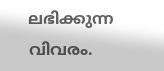ലഭിക്കുന്ന വിവരം.